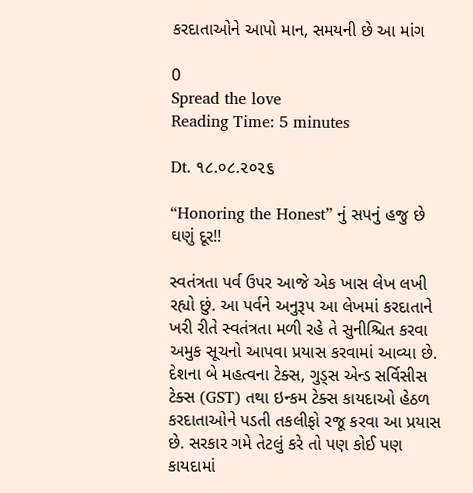કરદાતાઓને આપો માન, સમયની છે આ માંગ

0
Spread the love
Reading Time: 5 minutes

Dt. ૧૮.૦૮.૨૦૨૬

“Honoring the Honest” નું સપનું હજુ છે ઘણું દૂર!!

સ્વતંત્રતા પર્વ ઉપર આજે એક ખાસ લેખ લખી રહ્યો છું. આ પર્વને અનુરૂપ આ લેખમાં કરદાતાને ખરી રીતે સ્વતંત્રતા મળી રહે તે સુનીશ્ચિત કરવા અમુક સૂચનો આપવા પ્રયાસ કરવામાં આવ્યા છે. દેશના બે મહત્વના ટેક્સ, ગુડ્સ એન્ડ સર્વિસીસ ટેક્સ (GST) તથા ઇન્કમ ટેક્સ કાયદાઓ હેઠળ કરદાતાઓને પડતી તકલીફો રજૂ કરવા આ પ્રયાસ છે. સરકાર ગમે તેટલું કરે તો પણ કોઈ પણ કાયદામાં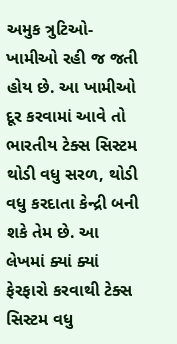અમુક ત્રુટિઓ-ખામીઓ રહી જ જતી હોય છે. આ ખામીઓ દૂર કરવામાં આવે તો ભારતીય ટેક્સ સિસ્ટમ થોડી વધુ સરળ, થોડી વધુ કરદાતા કેન્દ્રી બની શકે તેમ છે. આ લેખમાં ક્યાં ક્યાં ફેરફારો કરવાથી ટેક્સ સિસ્ટમ વધુ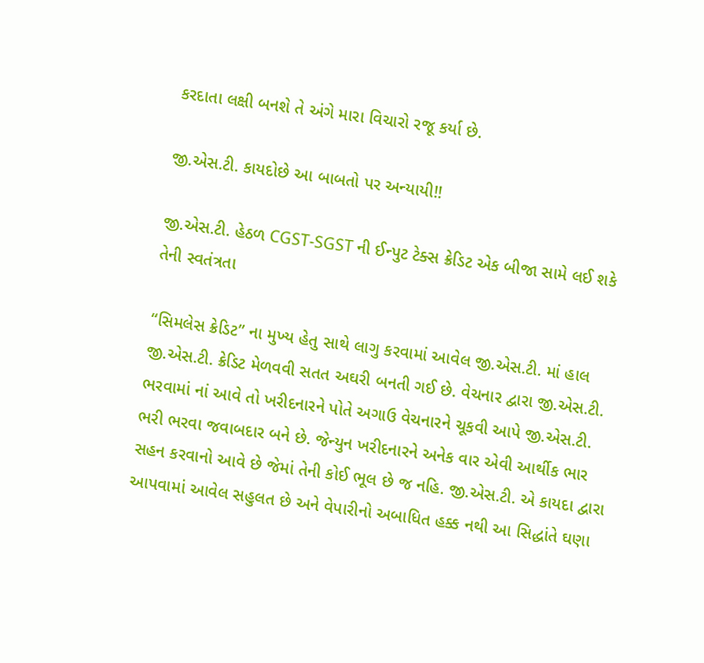કરદાતા લક્ષી બનશે તે અંગે મારા વિચારો રજૂ કર્યા છે.

જી.એસ.ટી. કાયદોછે આ બાબતો પર અન્યાયી!!

જી.એસ.ટી. હેઠળ CGST-SGST ની ઈન્પુટ ટેક્સ ક્રેડિટ એક બીજા સામે લઈ શકે તેની સ્વતંત્રતા

“સિમલેસ ક્રેડિટ” ના મુખ્ય હેતુ સાથે લાગુ કરવામાં આવેલ જી.એસ.ટી. માં હાલ જી.એસ.ટી. ક્રેડિટ મેળવવી સતત અઘરી બનતી ગઈ છે. વેચનાર દ્વારા જી.એસ.ટી. ભરવામાં નાં આવે તો ખરીદનારને પોતે અગાઉ વેચનારને ચૂકવી આપે જી.એસ.ટી. ભરી ભરવા જવાબદાર બને છે. જેન્યુન ખરીદનારને અનેક વાર એવી આર્થીક ભાર સહન કરવાનો આવે છે જેમાં તેની કોઈ ભૂલ છે જ નહિ. જી.એસ.ટી. એ કાયદા દ્વારા આપવામાં આવેલ સહુલત છે અને વેપારીનો અબાધિત હક્ક નથી આ સિદ્ધાંતે ઘણા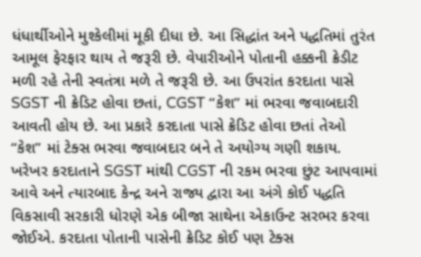ધંધાર્થીઓને મુશ્કેલીમાં મૂકી દીધા છે. આ સિદ્ધાંત અને પદ્ધતિમાં તુરંત આમૂલ ફેરફાર થાય તે જરૂરી છે. વેપારીઓને પોતાની હક્કની ક્રેડીટ મળી રહે તેની સ્વતંત્રા મળે તે જરૂરી છે. આ ઉપરાંત કરદાતા પાસે SGST ની ક્રેડિટ હોવા છતાં, CGST “કેશ” માં ભરવા જવાબદારી આવતી હોય છે. આ પ્રકારે કરદાતા પાસે ક્રેડિટ હોવા છતાં તેઓ “કેશ” માં ટેક્સ ભરવા જવાબદાર બને તે અયોગ્ય ગણી શકાય. ખરેખર કરદાતાને SGST માંથી CGST ની રકમ ભરવા છુંટ આપવામાં આવે અને ત્યારબાદ કેન્દ્ર અને રાજ્ય દ્વારા આ અંગે કોઈ પદ્ધતિ વિકસાવી સરકારી ધોરણે એક બીજા સાથેના એકાઉન્ટ સરભર કરવા જોઈએ. કરદાતા પોતાની પાસેની ક્રેડિટ કોઈ પણ ટેક્સ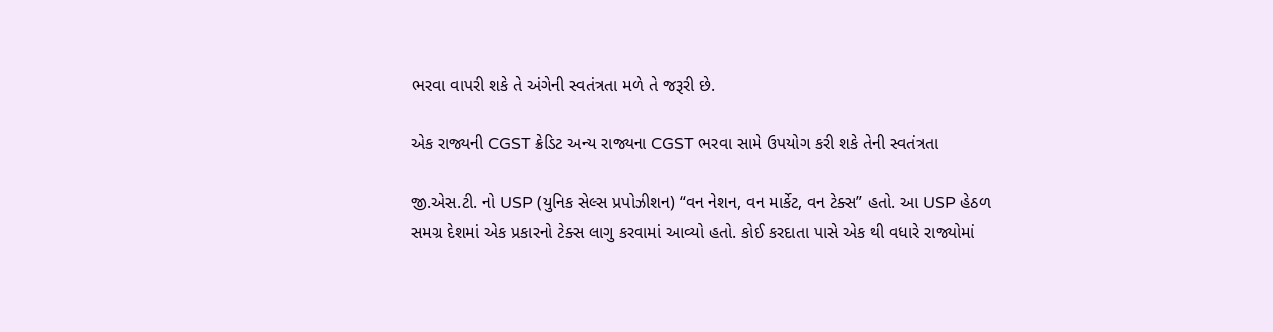ભરવા વાપરી શકે તે અંગેની સ્વતંત્રતા મળે તે જરૂરી છે.

એક રાજ્યની CGST ક્રેડિટ અન્ય રાજ્યના CGST ભરવા સામે ઉપયોગ કરી શકે તેની સ્વતંત્રતા

જી.એસ.ટી. નો USP (યુનિક સેલ્સ પ્રપોઝીશન) “વન નેશન, વન માર્કેટ, વન ટેક્સ” હતો. આ USP હેઠળ સમગ્ર દેશમાં એક પ્રકારનો ટેક્સ લાગુ કરવામાં આવ્યો હતો. કોઈ કરદાતા પાસે એક થી વધારે રાજ્યોમાં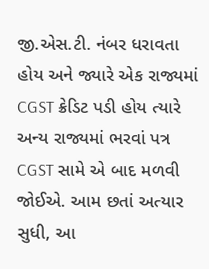જી.એસ.ટી. નંબર ધરાવતા હોય અને જ્યારે એક રાજ્યમાં CGST ક્રેડિટ પડી હોય ત્યારે અન્ય રાજ્યમાં ભરવાં પત્ર CGST સામે એ બાદ મળવી જોઈએ. આમ છતાં અત્યાર સુધી, આ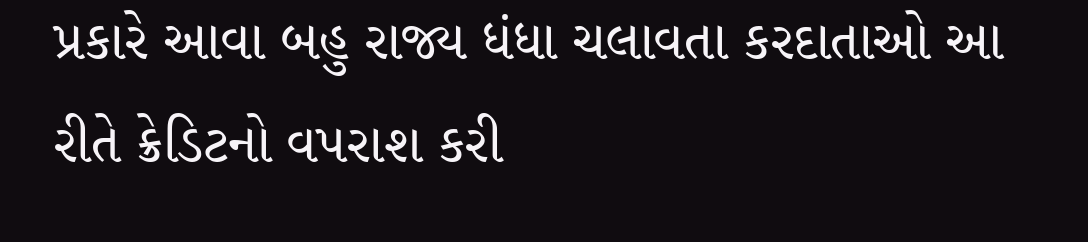પ્રકારે આવા બહુ રાજ્ય ધંધા ચલાવતા કરદાતાઓ આ રીતે ક્રેડિટનો વપરાશ કરી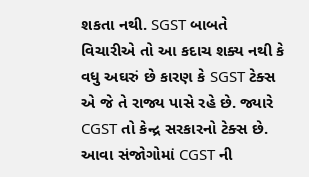શકતા નથી. SGST બાબતે વિચારીએ તો આ કદાચ શક્ય નથી કે વધુ અઘરું છે કારણ કે SGST ટેક્સ એ જે તે રાજ્ય પાસે રહે છે. જ્યારે CGST તો કેન્દ્ર સરકારનો ટેક્સ છે. આવા સંજોગોમાં CGST ની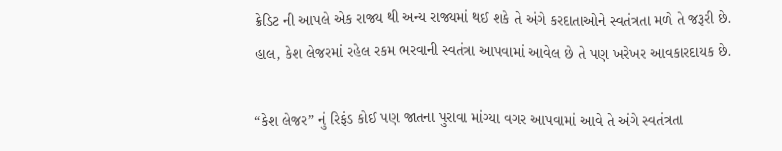ક્રેડિટ ની આપલે એક રાજ્ય થી અન્ય રાજ્યમાં થઈ શકે તે અંગે કરદાતાઓને સ્વતંત્રતા મળે તે જરૂરી છે. હાલ, કેશ લેજરમાં રહેલ રકમ ભરવાની સ્વતંત્રા આપવામાં આવેલ છે તે પણ ખરેખર આવકારદાયક છે.

“કેશ લેજર” નું રિફંડ કોઈ પણ જાતના પુરાવા માંગ્યા વગર આપવામાં આવે તે અંગે સ્વતંત્રતા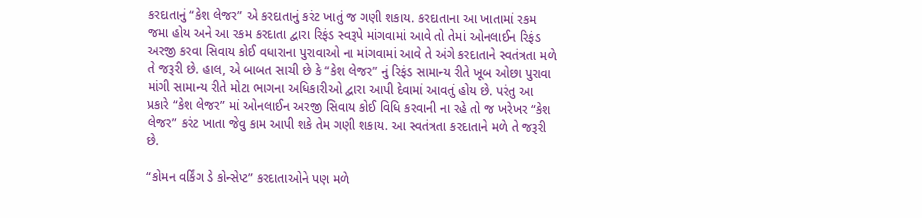કરદાતાનું “કેશ લેજર” એ કરદાતાનું કરંટ ખાતું જ ગણી શકાય. કરદાતાના આ ખાતામાં રકમ જમા હોય અને આ રકમ કરદાતા દ્વારા રિફંડ સ્વરૂપે માંગવામાં આવે તો તેમાં ઓનલાઈન રિફંડ અરજી કરવા સિવાય કોઈ વધારાના પુરાવાઓ ના માંગવામાં આવે તે અંગે કરદાતાને સ્વતંત્રતા મળે તે જરૂરી છે. હાલ, એ બાબત સાચી છે કે “કેશ લેજર” નું રિફંડ સામાન્ય રીતે ખૂબ ઓછા પુરાવા માંગી સામાન્ય રીતે મોટા ભાગના અધિકારીઓ દ્વારા આપી દેવામાં આવતું હોય છે. પરંતુ આ પ્રકારે “કેશ લેજર” માં ઓનલાઈન અરજી સિવાય કોઈ વિધિ કરવાની ના રહે તો જ ખરેખર “કેશ લેજર” કરંટ ખાતા જેવુ કામ આપી શકે તેમ ગણી શકાય. આ સ્વતંત્રતા કરદાતાને મળે તે જરૂરી છે.

“કોમન વર્કિંગ ડે કોન્સેપ્ટ” કરદાતાઓને પણ મળે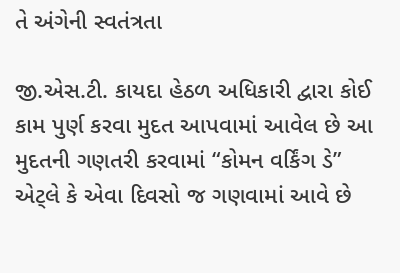તે અંગેની સ્વતંત્રતા

જી.એસ.ટી. કાયદા હેઠળ અધિકારી દ્વારા કોઈ કામ પુર્ણ કરવા મુદત આપવામાં આવેલ છે આ મુદતની ગણતરી કરવામાં “કોમન વર્કિંગ ડે” એટ્લે કે એવા દિવસો જ ગણવામાં આવે છે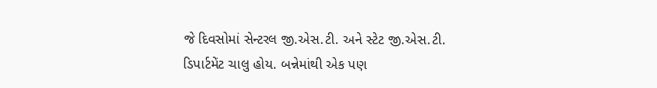જે દિવસોમાં સેન્ટરલ જી.એસ.ટી. અને સ્ટેટ જી.એસ.ટી. ડિપાર્ટમેંટ ચાલુ હોય. બન્નેમાંથી એક પણ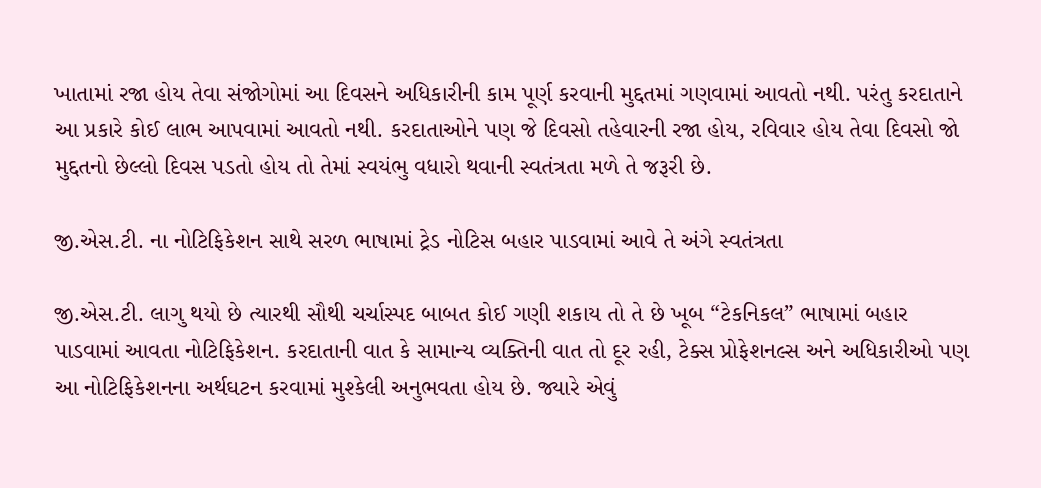ખાતામાં રજા હોય તેવા સંજોગોમાં આ દિવસને અધિકારીની કામ પૂર્ણ કરવાની મુદ્દતમાં ગણવામાં આવતો નથી. પરંતુ કરદાતાને આ પ્રકારે કોઈ લાભ આપવામાં આવતો નથી. કરદાતાઓને પણ જે દિવસો તહેવારની રજા હોય, રવિવાર હોય તેવા દિવસો જો મુદ્દતનો છેલ્લો દિવસ પડતો હોય તો તેમાં સ્વયંભુ વધારો થવાની સ્વતંત્રતા મળે તે જરૂરી છે.

જી.એસ.ટી. ના નોટિફિકેશન સાથે સરળ ભાષામાં ટ્રેડ નોટિસ બહાર પાડવામાં આવે તે અંગે સ્વતંત્રતા

જી.એસ.ટી. લાગુ થયો છે ત્યારથી સૌથી ચર્ચાસ્પદ બાબત કોઈ ગણી શકાય તો તે છે ખૂબ “ટેકનિકલ” ભાષામાં બહાર પાડવામાં આવતા નોટિફિકેશન. કરદાતાની વાત કે સામાન્ય વ્યક્તિની વાત તો દૂર રહી, ટેક્સ પ્રોફેશનલ્સ અને અધિકારીઓ પણ આ નોટિફિકેશનના અર્થઘટન કરવામાં મુશ્કેલી અનુભવતા હોય છે. જ્યારે એવું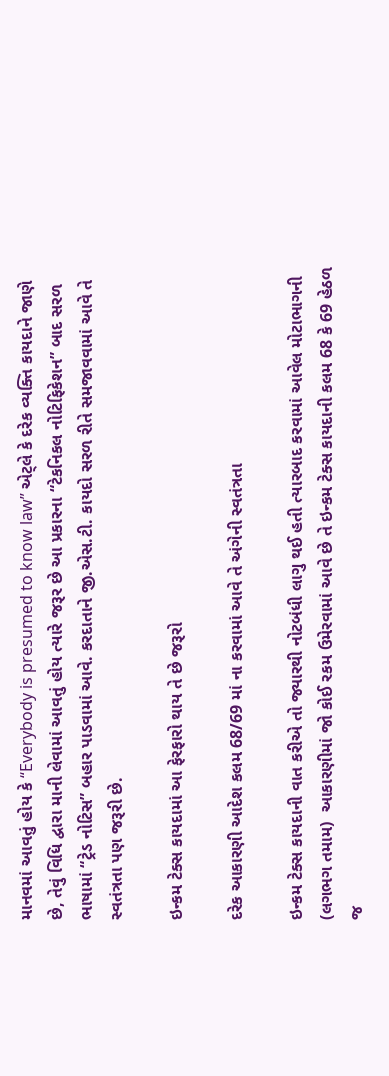માનવમાં આવતું હોય કે “Everybody is presumed to know law” એટ્લે કે દરેક વ્યક્તિ કાયદાને જાણે છે, તેવું વિધિ દ્વારા માની લેવામાં આવતું હોય ત્યારે જરૂર છે આ પ્રકારના “ટેકનિકલ નોટિફિકેશન” બાદ સરળ ભાષામાં “ટ્રેડ નોટિસ” બહાર પાડવામાં આવે. કરદાતાને જી.એસ.ટી. કાયદો સરળ રીતે સમજાવવામાં આવે તે સ્વતંત્રતા પણ જરૂરી છે.

ઇન્કમ ટેક્સ કાયદામાં આ ફેરફારો થાય તે છે જરૂરો

દરેક આકારણી આદેશ કલમ 68/69 માં ના કરવામાં આવે તે અંગેની સ્વતંત્રતા

ઇન્કમ ટેક્સ કાયદાની વાત કરીએ તો જ્યારથી નોટબંધી લાગુ થઈ હતી ત્યારબાદ કરવામાં આવેલ મોટાભાગની (લગભગ તમામ)  આકારણીમાં જો કોઈ રકમ ઉમેરવામાં આવે છે તે ઇન્કમ ટેક્સ કાયદાની કલમ 68 કે 69 હેઠળ જ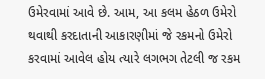ઉમેરવામાં આવે છે. આમ, આ કલમ હેઠળ ઉમેરો થવાથી કરદાતાની આકારણીમાં જે રકમનો ઉમેરો કરવામાં આવેલ હોય ત્યારે લગભગ તેટલી જ રકમ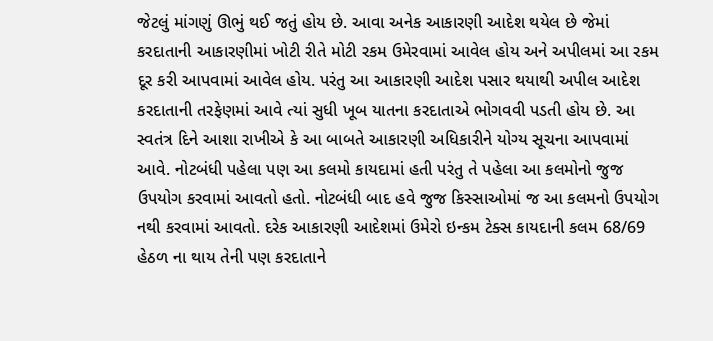જેટલું માંગણું ઊભું થઈ જતું હોય છે. આવા અનેક આકારણી આદેશ થયેલ છે જેમાં કરદાતાની આકારણીમાં ખોટી રીતે મોટી રકમ ઉમેરવામાં આવેલ હોય અને અપીલમાં આ રકમ દૂર કરી આપવામાં આવેલ હોય. પરંતુ આ આકારણી આદેશ પસાર થયાથી અપીલ આદેશ કરદાતાની તરફેણમાં આવે ત્યાં સુધી ખૂબ યાતના કરદાતાએ ભોગવવી પડતી હોય છે. આ સ્વતંત્ર દિને આશા રાખીએ કે આ બાબતે આકારણી અધિકારીને યોગ્ય સૂચના આપવામાં આવે. નોટબંધી પહેલા પણ આ કલમો કાયદામાં હતી પરંતુ તે પહેલા આ કલમોનો જુજ ઉપયોગ કરવામાં આવતો હતો. નોટબંધી બાદ હવે જુજ કિસ્સાઓમાં જ આ કલમનો ઉપયોગ નથી કરવામાં આવતો. દરેક આકારણી આદેશમાં ઉમેરો ઇન્કમ ટેક્સ કાયદાની કલમ 68/69 હેઠળ ના થાય તેની પણ કરદાતાને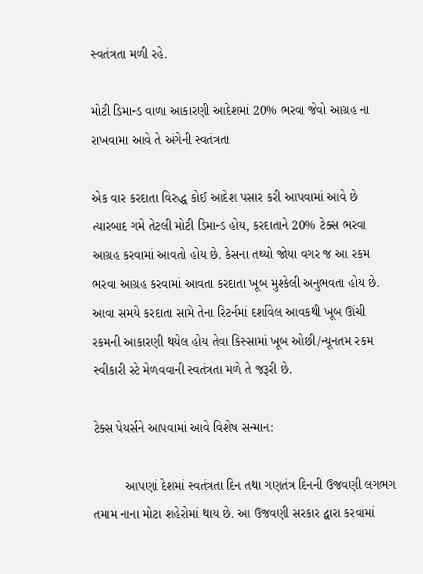સ્વતંત્રતા મળી રહે.

મોટી ડિમાન્ડ વાળા આકારણી આદેશમાં 20% ભરવા જેવો આગ્રહ ના રાખવામા આવે તે અંગેની સ્વતંત્રતા

એક વાર કરદાતા વિરુદ્ધ કોઈ આદેશ પસાર કરી આપવામાં આવે છે ત્યારબાદ ગમે તેટલી મોટી ડિમાન્ડ હોય, કરદાતાને 20% ટેક્સ ભરવા આગ્રહ કરવામાં આવતો હોય છે. કેસના તથ્યો જોયા વગર જ આ રકમ ભરવા આગ્રહ કરવામાં આવતા કરદાતા ખૂબ મુશ્કેલી અનુભવતા હોય છે. આવા સમયે કરદાતા સામે તેના રિટર્નમાં દર્શાવેલ આવકથી ખૂબ ઊંચી રકમની આકારણી થયેલ હોય તેવા કિસ્સામાં ખૂબ ઓછી/ન્યૂનતમ રકમ સ્વીકારી સ્ટે મેળવવાની સ્વતંત્રતા મળે તે જરૂરી છે.

ટેક્સ પેયર્સને આપવામાં આવે વિશેષ સન્માન:

         આપણાં દેશમાં સ્વતંત્રતા દિન તથા ગણતંત્ર દિનની ઉજવણી લગભગ તમામ નાના મોટા શહેરોમાં થાય છે. આ ઉજવણી સરકાર દ્વારા કરવામાં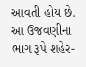આવતી હોય છે. આ ઉજવણીના ભાગ રૂપે શહેર-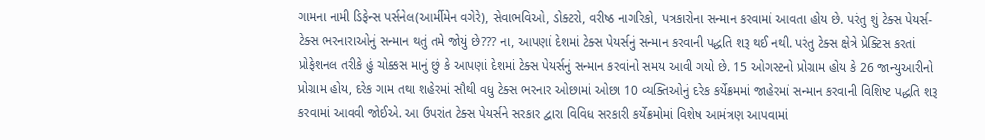ગામના નામી ડિફેન્સ પર્સનેલ(આર્મીમેન વગેરે), સેવાભવિઓ, ડોક્ટરો, વરીષ્ઠ નાગરિકો, પત્રકારોના સન્માન કરવામાં આવતા હોય છે. પરંતુ શું ટેક્સ પેયર્સ-ટેક્સ ભરનારાઓનું સન્માન થતું તમે જોયું છે??? ના, આપણાં દેશમાં ટેક્સ પેયર્સનું સન્માન કરવાની પદ્ધતિ શરૂ થઈ નથી. પરંતુ ટેક્સ ક્ષેત્રે પ્રેક્ટિસ કરતાં પ્રોફેશનલ તરીકે હું ચોક્કસ માનું છું કે આપણાં દેશમાં ટેક્સ પેયર્સનું સન્માન કરવાંનો સમય આવી ગયો છે. 15 ઓગસ્ટનો પ્રોગ્રામ હોય કે 26 જાન્યુઆરીનો પ્રોગ્રામ હોય, દરેક ગામ તથા શહેરમાં સૌથી વધુ ટેક્સ ભરનાર ઓછામાં ઓછા 10 વ્યક્તિઓનું દરેક કર્યેક્રમમાં જાહેરમાં સન્માન કરવાની વિશિષ્ટ પદ્ધતિ શરૂ કરવામાં આવવી જોઈએ. આ ઉપરાંત ટેક્સ પેયર્સને સરકાર દ્વારા વિવિધ સરકારી કર્યેક્રમોમાં વિશેષ આમંત્રણ આપવામાં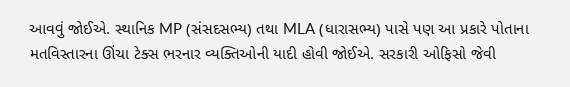આવવું જોઈએ. સ્થાનિક MP (સંસદસભ્ય) તથા MLA (ધારાસભ્ય) પાસે પણ આ પ્રકારે પોતાના મતવિસ્તારના ઊંચા ટેક્સ ભરનાર વ્યક્તિઓની યાદી હોવી જોઈએ. સરકારી ઓફિસો જેવી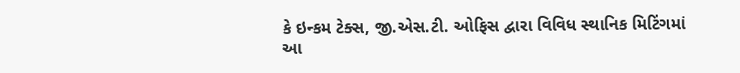કે ઇન્કમ ટેક્સ, જી.એસ.ટી. ઓફિસ દ્વારા વિવિધ સ્થાનિક મિટિંગમાં આ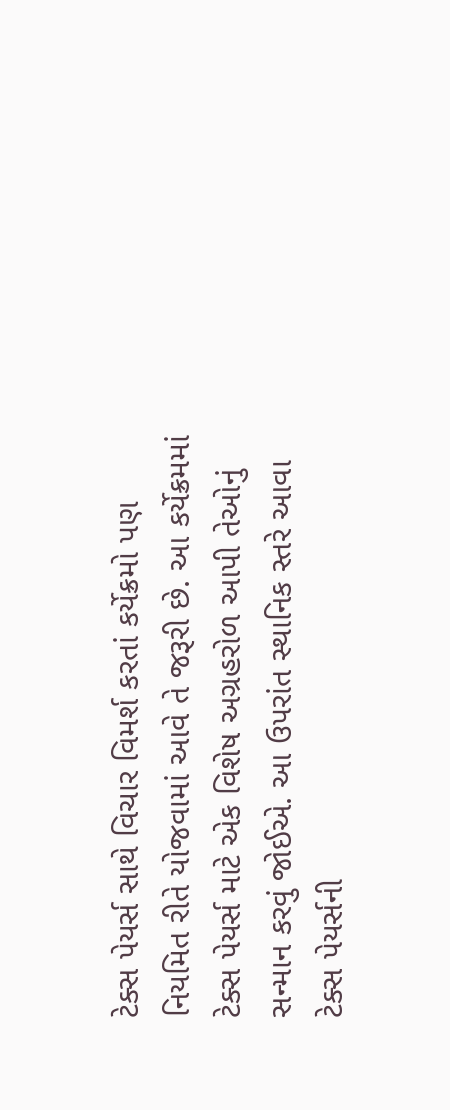ટેક્સ પેયર્સ સાથે વિચાર વિમર્શ કરતાં કર્યેક્રમો પણ નિયમિત રીતે યોજવામાં આવે તે જરૂરી છે. આ કર્યેક્રમમાં ટેક્સ પેયર્સ માટે એક વિશેષ અગ્રહરોળ આપી તેઓનું સન્માન કરવું જોઈએ. આ ઉપરાંત સ્થાનિક સ્તરે આવા ટેક્સ પેયર્સની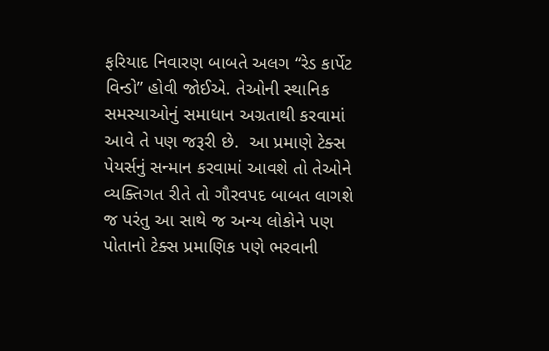ફરિયાદ નિવારણ બાબતે અલગ “રેડ કાર્પેટ વિન્ડો” હોવી જોઈએ. તેઓની સ્થાનિક સમસ્યાઓનું સમાધાન અગ્રતાથી કરવામાં આવે તે પણ જરૂરી છે.  આ પ્રમાણે ટેક્સ પેયર્સનું સન્માન કરવામાં આવશે તો તેઓને વ્યક્તિગત રીતે તો ગૌરવપદ બાબત લાગશે જ પરંતુ આ સાથે જ અન્ય લોકોને પણ પોતાનો ટેક્સ પ્રમાણિક પણે ભરવાની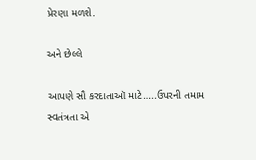પ્રેરણા મળશે.

અને છેલ્લે

આપણે સૌ કરદાતાઑ માટે…..ઉપરની તમામ સ્વતંત્રતા એ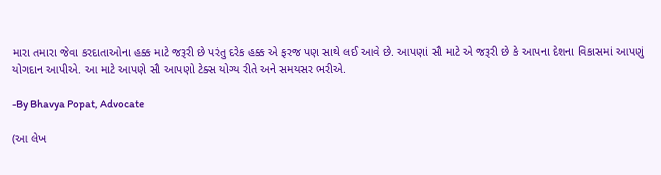મારા તમારા જેવા કરદાતાઓના હક્ક માટે જરૂરી છે પરંતુ દરેક હક્ક એ ફરજ પણ સાથે લઈ આવે છે. આપણાં સૌ માટે એ જરૂરી છે કે આપના દેશના વિકાસમાં આપણું યોગદાન આપીએ. આ માટે આપણે સૌ આપણો ટેક્સ યોગ્ય રીતે અને સમયસર ભરીએ.

-By Bhavya Popat, Advocate

(આ લેખ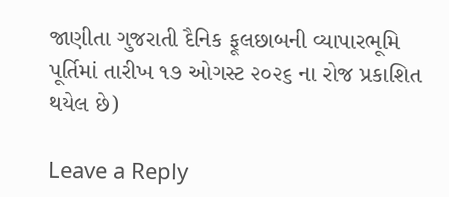જાણીતા ગુજરાતી દૈનિક ફૂલછાબની વ્યાપારભૂમિ પૂર્તિમાં તારીખ ૧૭ ઓગસ્ટ ૨૦૨૬ ના રોજ પ્રકાશિત થયેલ છે)

Leave a Reply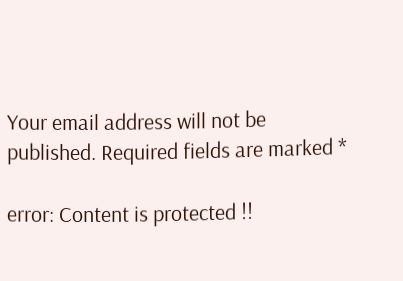Your email address will not be published. Required fields are marked *

error: Content is protected !!